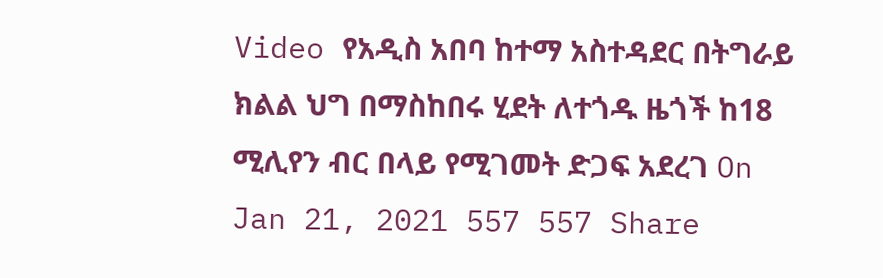Video የአዲስ አበባ ከተማ አስተዳደር በትግራይ ክልል ህግ በማስከበሩ ሂደት ለተጎዱ ዜጎች ከ18 ሚሊየን ብር በላይ የሚገመት ድጋፍ አደረገ On Jan 21, 2021 557 557 Share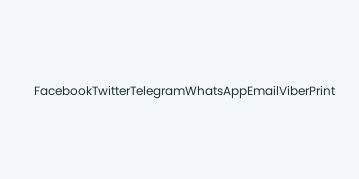FacebookTwitterTelegramWhatsAppEmailViberPrint